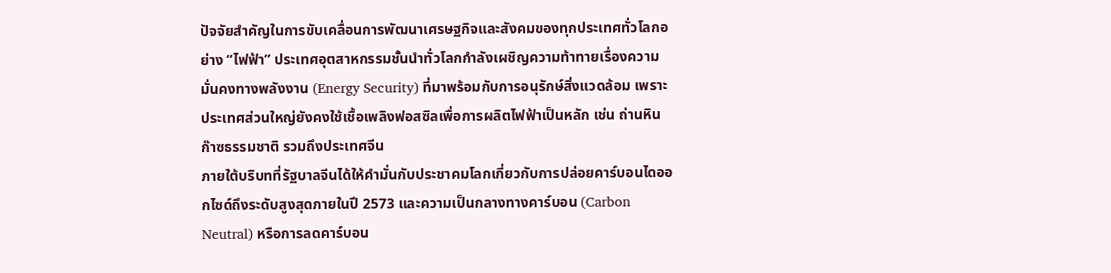ปัจจัยสำคัญในการขับเคลื่อนการพัฒนาเศรษฐกิจและสังคมของทุกประเทศทั่วโลกอย่าง “ไฟฟ้า” ประเทศอุตสาหกรรมชั้นนำทั่วโลกกำลังเผชิญความท้าทายเรื่องความมั่นคงทางพลังงาน (Energy Security) ที่มาพร้อมกับการอนุรักษ์สิ่งแวดล้อม เพราะประเทศส่วนใหญ่ยังคงใช้เชื้อเพลิงฟอสซิลเพื่อการผลิตไฟฟ้าเป็นหลัก เช่น ถ่านหิน ก๊าซธรรมชาติ รวมถึงประเทศจีน
ภายใต้บริบทที่รัฐบาลจีนได้ให้คำมั่นกับประชาคมโลกเกี่ยวกับการปล่อยคาร์บอนไดออกไซด์ถึงระดับสูงสุดภายในปี 2573 และความเป็นกลางทางคาร์บอน (Carbon Neutral) หรือการลดคาร์บอน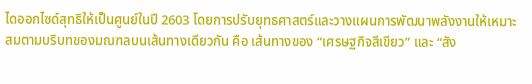ไดออกไซด์สุทธิให้เป็นศูนย์ในปี 2603 โดยการปรับยุทธศาสตร์และวางแผนการพัฒนาพลังงานให้เหมาะสมตามบริบทของมณฑลบนเส้นทางเดียวกัน คือ เส้นทางของ “เศรษฐกิจสีเขียว” และ “สัง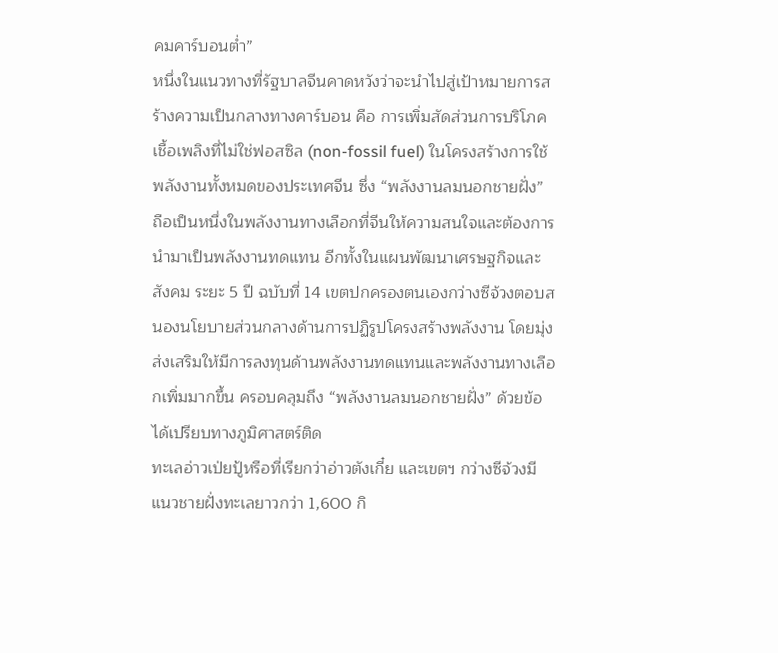คมคาร์บอนต่ำ”
หนึ่งในแนวทางที่รัฐบาลจีนคาดหวังว่าจะนำไปสู่เป้าหมายการสร้างความเป็นกลางทางคาร์บอน คือ การเพิ่มสัดส่วนการบริโภคเชื้อเพลิงที่ไม่ใช่ฟอสซิล (non-fossil fuel) ในโครงสร้างการใช้พลังงานทั้งหมดของประเทศจีน ซึ่ง “พลังงานลมนอกชายฝั่ง” ถือเป็นหนึ่งในพลังงานทางเลือกที่จีนให้ความสนใจและต้องการนำมาเป็นพลังงานทดแทน อีกทั้งในแผนพัฒนาเศรษฐกิจและสังคม ระยะ 5 ปี ฉบับที่ 14 เขตปกครองตนเองกว่างซีจ้วงตอบสนองนโยบายส่วนกลางด้านการปฏิรูปโครงสร้างพลังงาน โดยมุ่งส่งเสริมให้มีการลงทุนด้านพลังงานทดแทนและพลังงานทางเลือกเพิ่มมากขึ้น ครอบคลุมถึง “พลังงานลมนอกชายฝั่ง” ด้วยข้อได้เปรียบทางภูมิศาสตร์ติด
ทะเลอ่าวเป่ยปู้หรือที่เรียกว่าอ่าวตังเกี๋ย และเขตฯ กว่างซีจ้วงมีแนวชายฝั่งทะเลยาวกว่า 1,600 กิ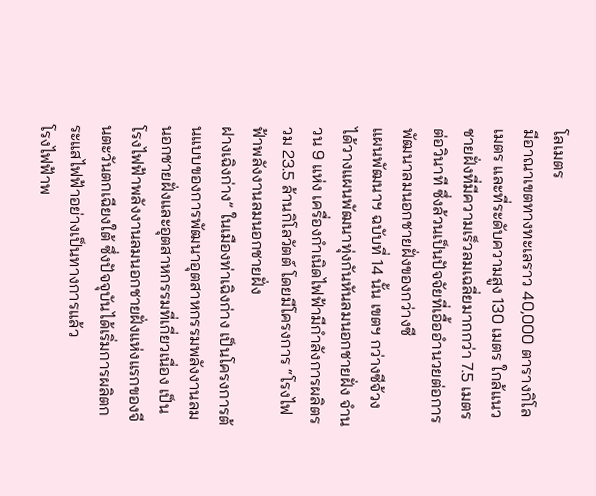โลเมตร
มีอาณาเขตทางทะเลราว 40,000 ตารางกิโลเมตร และที่ระดับความสูง 130 เมตร ใกล้แนวชายฝั่งที่มีความเร็วลมเฉลี่ยมากกว่า 7.5 เมตรต่อวินาที ซึ่งล้วนเป็นปัจจัยที่เอื้ออำนวยต่อการพัฒนาลมนอกชายฝั่งของกว่างซี
แผนพัฒนาฯ ฉบับที่ 14 นั้น เขตฯ กว่างซีจ้วง ได้วางแผนพัฒนาทุ่งกันหันลมนอกชายฝั่ง จำนวน 9 แห่ง เครื่องกำเนิดไฟฟ้ามีกำลังการผลิตรวม 23.5 ล้านกิโลวัตต์ โดยมีโครงการ “โรงไฟฟ้าพลังงานลมนอกชายฝั่ง
ฝางเฉิงก่าง” ในเมืองท่าเฉิงก่าง เป็นโครงการต้นแบบของการพัฒนาอุตสาหกรรมพลังงานลมนอกชายฝั่งและอุตสาหกรรมที่เกี่ยวเนื่อง เป็นโรงไฟฟ้าพลังงานลมนอกชายฝั่งแห่งแรกของจีนตะวันตกเฉียงใต้ ซึ่งปัจจุบันได้เริ่มการผลิตกระแสไฟฟ้าอย่างเป็นทางการแล้ว
โรงไฟฟ้าพ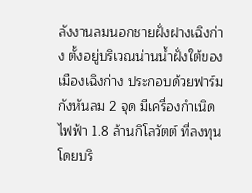ลังงานลมนอกชายฝั่งฝางเฉิงก่าง ตั้งอยู่บริเวณน่านน้ำฝั่งใต้ของเมืองเฉิงก่าง ประกอบด้วยฟาร์มกังหันลม 2 จุด มีเครื่องกำเนิดไฟฟ้า 1.8 ล้านกิโลวัตต์ ที่ลงทุนโดยบริ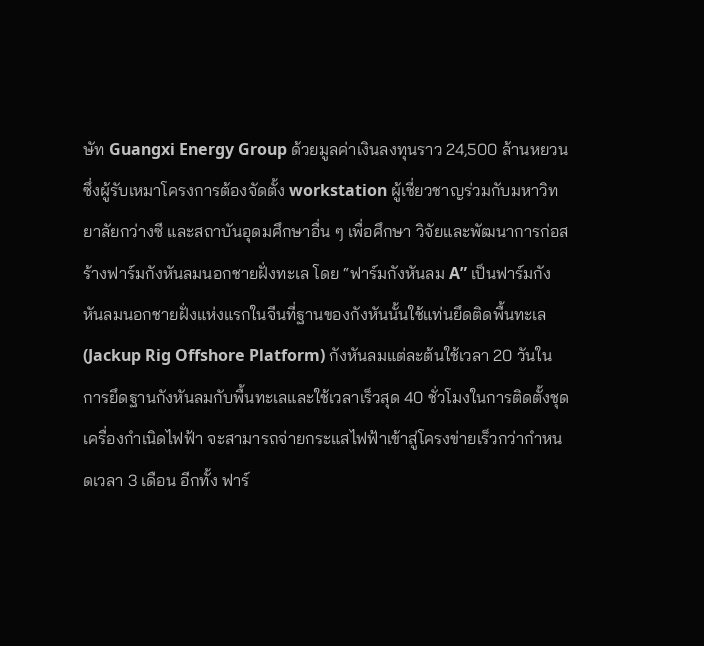ษัท Guangxi Energy Group ด้วยมูลค่าเงินลงทุนราว 24,500 ล้านหยวน ซึ่งผู้รับเหมาโครงการต้องจัดตั้ง workstation ผู้เชี่ยวชาญร่วมกับมหาวิทยาลัยกว่างซี และสถาบันอุดมศึกษาอื่น ๆ เพื่อศึกษา วิจัยและพัฒนาการก่อสร้างฟาร์มกังหันลมนอกชายฝั่งทะเล โดย “ฟาร์มกังหันลม A” เป็นฟาร์มกังหันลมนอกชายฝั่งแห่งแรกในจีนที่ฐานของกังหันนั้นใช้แท่นยึดติดพื้นทะเล (Jackup Rig Offshore Platform) กังหันลมแต่ละต้นใช้เวลา 20 วันในการยึดฐานกังหันลมกับพื้นทะเลและใช้เวลาเร็วสุด 40 ชั่วโมงในการติดตั้งชุดเครื่องกำเนิดไฟฟ้า จะสามารถจ่ายกระแสไฟฟ้าเข้าสู่โครงข่ายเร็วกว่ากำหนดเวลา 3 เดือน อีกทั้ง ฟาร์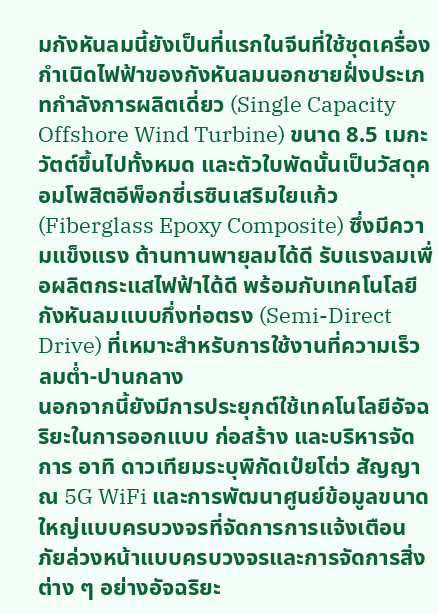มกังหันลมนี้ยังเป็นที่แรกในจีนที่ใช้ชุดเครื่องกำเนิดไฟฟ้าของกังหันลมนอกชายฝั่งประเภทกำลังการผลิตเดี่ยว (Single Capacity Offshore Wind Turbine) ขนาด 8.5 เมกะวัตต์ขึ้นไปทั้งหมด และตัวใบพัดนั้นเป็นวัสดุคอมโพสิตอีพ็อกซี่เรซินเสริมใยแก้ว (Fiberglass Epoxy Composite) ซึ่งมีความแข็งแรง ต้านทานพายุลมได้ดี รับแรงลมเพื่อผลิตกระแสไฟฟ้าได้ดี พร้อมกับเทคโนโลยีกังหันลมแบบกึ่งท่อตรง (Semi-Direct Drive) ที่เหมาะสำหรับการใช้งานที่ความเร็วลมต่ำ-ปานกลาง
นอกจากนี้ยังมีการประยุกต์ใช้เทคโนโลยีอัจฉริยะในการออกแบบ ก่อสร้าง และบริหารจัดการ อาทิ ดาวเทียมระบุพิกัดเป๋ยโต่ว สัญญาณ 5G WiFi และการพัฒนาศูนย์ข้อมูลขนาดใหญ่แบบครบวงจรที่จัดการการแจ้งเตือนภัยล่วงหน้าแบบครบวงจรและการจัดการสิ่งต่าง ๆ อย่างอัจฉริยะ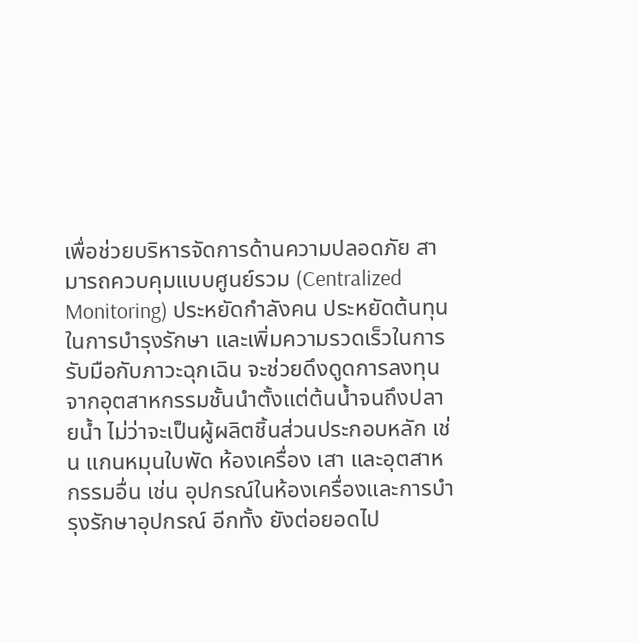เพื่อช่วยบริหารจัดการด้านความปลอดภัย สามารถควบคุมแบบศูนย์รวม (Centralized Monitoring) ประหยัดกำลังคน ประหยัดต้นทุนในการบำรุงรักษา และเพิ่มความรวดเร็วในการรับมือกับภาวะฉุกเฉิน จะช่วยดึงดูดการลงทุนจากอุตสาหกรรมชั้นนำตั้งแต่ต้นน้ำจนถึงปลายน้ำ ไม่ว่าจะเป็นผู้ผลิตชิ้นส่วนประกอบหลัก เช่น แกนหมุนใบพัด ห้องเครื่อง เสา และอุตสาหกรรมอื่น เช่น อุปกรณ์ในห้องเครื่องและการบำรุงรักษาอุปกรณ์ อีกทั้ง ยังต่อยอดไป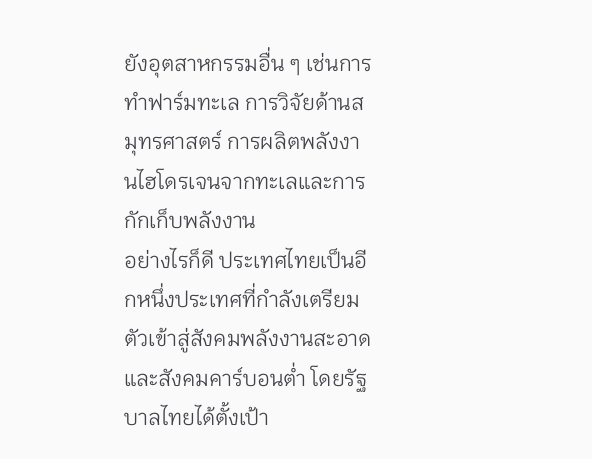ยังอุตสาหกรรมอื่น ๆ เช่นการทำฟาร์มทะเล การวิจัยด้านสมุทรศาสตร์ การผลิตพลังงานไฮโดรเจนจากทะเลและการกักเก็บพลังงาน
อย่างไรก็ดี ประเทศไทยเป็นอีกหนึ่งประเทศที่กำลังเตรียมตัวเข้าสู่สังคมพลังงานสะอาดและสังคมคาร์บอนต่ำ โดยรัฐบาลไทยได้ตั้งเป้า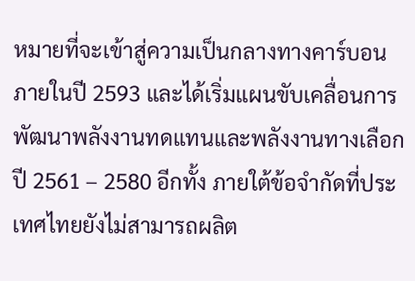หมายที่จะเข้าสู่ความเป็นกลางทางคาร์บอนภายในปี 2593 และได้เริ่มแผนขับเคลื่อนการพัฒนาพลังงานทดแทนและพลังงานทางเลือกปี 2561 – 2580 อีกทั้ง ภายใต้ข้อจำกัดที่ประเทศไทยยังไม่สามารถผลิต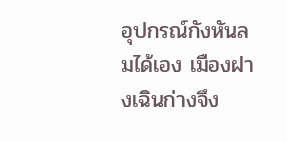อุปกรณ์กังหันลมได้เอง เมืองฝางเฉินก่างจึง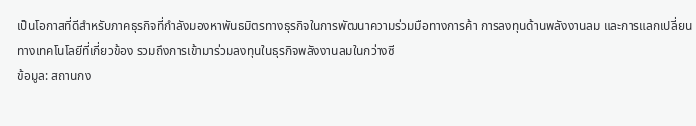เป็นโอกาสที่ดีสำหรับภาคธุรกิจที่กำลังมองหาพันธมิตรทางธุรกิจในการพัฒนาความร่วมมือทางการค้า การลงทุนด้านพลังงานลม และการแลกเปลี่ยนทางเทคโนโลยีที่เกี่ยวข้อง รวมถึงการเข้ามาร่วมลงทุนในธุรกิจพลังงานลมในกว่างซี
ข้อมูล: สถานกง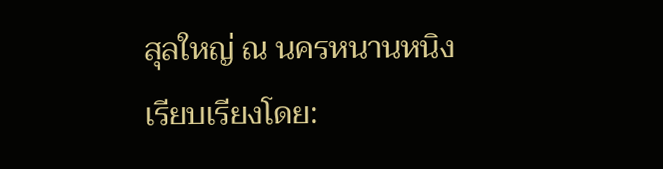สุลใหญ่ ณ นครหนานหนิง
เรียบเรียงโดย: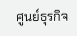ศูนย์ธุรกิจ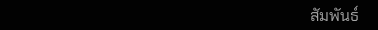สัมพันธ์